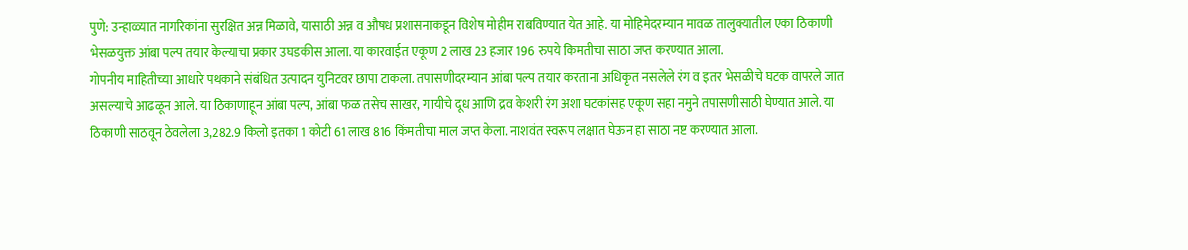पुणे: उन्हाळ्यात नागरिकांना सुरक्षित अन्न मिळावे, यासाठी अन्न व औषध प्रशासनाकडून विशेष मोहीम राबविण्यात येत आहे. या मोहिमेदरम्यान मावळ तालुक्यातील एका ठिकाणी भेसळयुक्त आंबा पल्प तयार केल्याचा प्रकार उघडकीस आला. या कारवाईत एकूण 2 लाख 23 हजार 196 रुपये किमतीचा साठा जप्त करण्यात आला.
गोपनीय माहितीच्या आधारे पथकाने संबंधित उत्पादन युनिटवर छापा टाकला. तपासणीदरम्यान आंबा पल्प तयार करताना अधिकृत नसलेले रंग व इतर भेसळीचे घटक वापरले जात असल्याचे आढळून आले. या ठिकाणाहून आंबा पल्प, आंबा फळ तसेच साखर, गायीचे दूध आणि द्रव केशरी रंग अशा घटकांसह एकूण सहा नमुने तपासणीसाठी घेण्यात आले. या ठिकाणी साठवून ठेवलेला 3,282.9 किलो इतका 1 कोटी 61 लाख 816 किंमतीचा माल जप्त केला. नाशवंत स्वरूप लक्षात घेऊन हा साठा नष्ट करण्यात आला.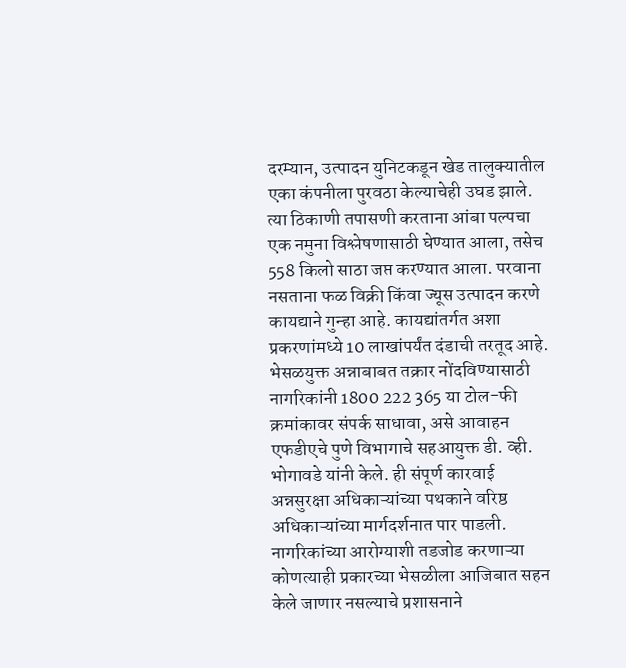दरम्यान, उत्पादन युनिटकडून खेड तालुक्यातील एका कंपनीला पुरवठा केल्याचेही उघड झाले. त्या ठिकाणी तपासणी करताना आंबा पल्पचा एक नमुना विश्लेषणासाठी घेण्यात आला, तसेच 558 किलो साठा जप्त करण्यात आला. परवाना नसताना फळ विक्री किंवा ज्यूस उत्पादन करणे कायद्याने गुन्हा आहे. कायद्यांतर्गत अशा प्रकरणांमध्ये 10 लाखांपर्यंत दंडाची तरतूद आहे.
भेसळयुक्त अन्नाबाबत तक्रार नोंदविण्यासाठी नागरिकांनी 1800 222 365 या टोल-फी क्रमांकावर संपर्क साधावा, असे आवाहन एफडीएचे पुणे विभागाचे सहआयुक्त डी. व्ही. भोगावडे यांनी केले. ही संपूर्ण कारवाई अन्नसुरक्षा अधिकाऱ्यांच्या पथकाने वरिष्ठ अधिकाऱ्यांच्या मार्गदर्शनात पार पाडली.
नागरिकांच्या आरोग्याशी तडजोड करणाऱ्या कोणत्याही प्रकारच्या भेसळीला आजिबात सहन केले जाणार नसल्याचे प्रशासनाने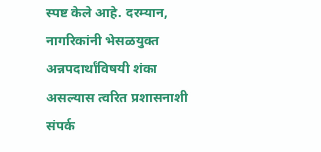स्पष्ट केले आहे. दरम्यान, नागरिकांनी भेसळयुक्त अन्नपदार्थांविषयी शंका असल्यास त्वरित प्रशासनाशी संपर्क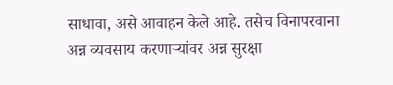साधावा, असे आवाहन केले आहे. तसेच विनापरवाना अन्न व्यवसाय करणाऱ्यांवर अन्न सुरक्षा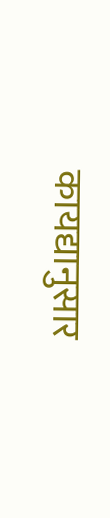कायद्यानुसार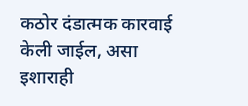कठोर दंडात्मक कारवाई केली जाईल, असा इशाराही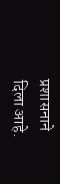प्रशासनाने दिला आहे.